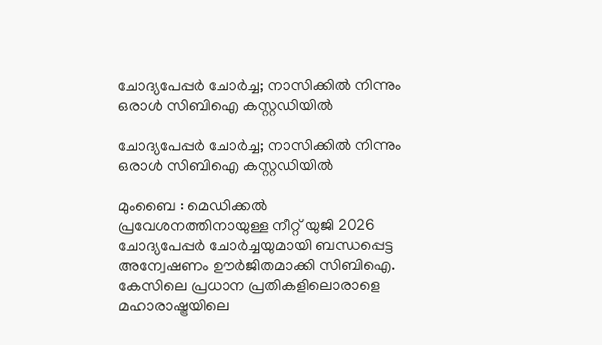ചോദ്യപേപ്പർ ചോർച്ച; നാസിക്കിൽ നിന്നും ഒരാൾ സിബിഐ കസ്റ്റഡിയിൽ

ചോദ്യപേപ്പർ ചോർച്ച; നാസിക്കിൽ നിന്നും  ഒരാൾ സിബിഐ കസ്റ്റഡിയിൽ

മുംബൈ : മെഡിക്കൽ പ്രവേശനത്തിനായുള്ള നീറ്റ് യുജി 2026 ചോദ്യപേപ്പർ ചോർച്ചയുമായി ബന്ധപ്പെട്ട അന്വേഷണം ഊർജിതമാക്കി സിബിഐ. കേസിലെ പ്രധാന പ്രതികളിലൊരാളെ മഹാരാഷ്ട്രയിലെ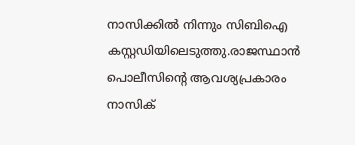നാസിക്കിൽ നിന്നും സിബിഐ കസ്റ്റഡിയിലെടുത്തു.രാജസ്ഥാൻ പൊലീസിൻ്റെ ആവശ്യപ്രകാരം നാസിക്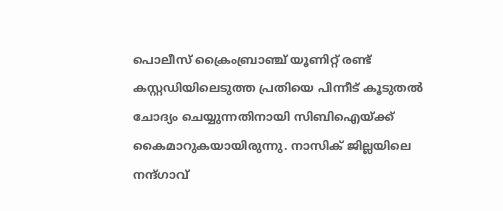പൊലീസ് ക്രൈംബ്രാഞ്ച് യൂണിറ്റ് രണ്ട് കസ്റ്റഡിയിലെടുത്ത പ്രതിയെ പിന്നീട് കൂടുതൽ ചോദ്യം ചെയ്യുന്നതിനായി സിബിഐയ്ക്ക് കൈമാറുകയായിരുന്നു. നാസിക് ജില്ലയിലെ നന്ദ്ഗാവ്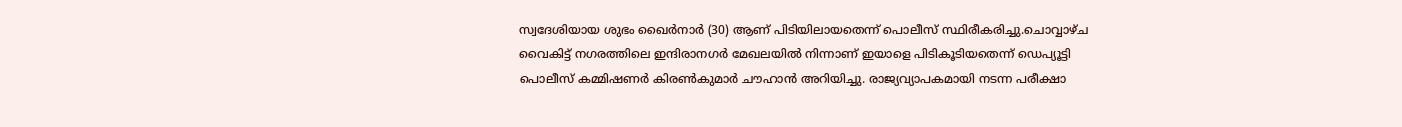സ്വദേശിയായ ശുഭം ഖൈർനാർ (30) ആണ് പിടിയിലായതെന്ന് പൊലീസ് സ്ഥിരീകരിച്ചു.ചൊവ്വാഴ്ച വൈകിട്ട് നഗരത്തിലെ ഇന്ദിരാനഗർ മേഖലയിൽ നിന്നാണ് ഇയാളെ പിടികൂടിയതെന്ന് ഡെപ്യൂട്ടി പൊലീസ് കമ്മിഷണർ കിരൺകുമാർ ചൗഹാൻ അറിയിച്ചു. രാജ്യവ്യാപകമായി നടന്ന പരീക്ഷാ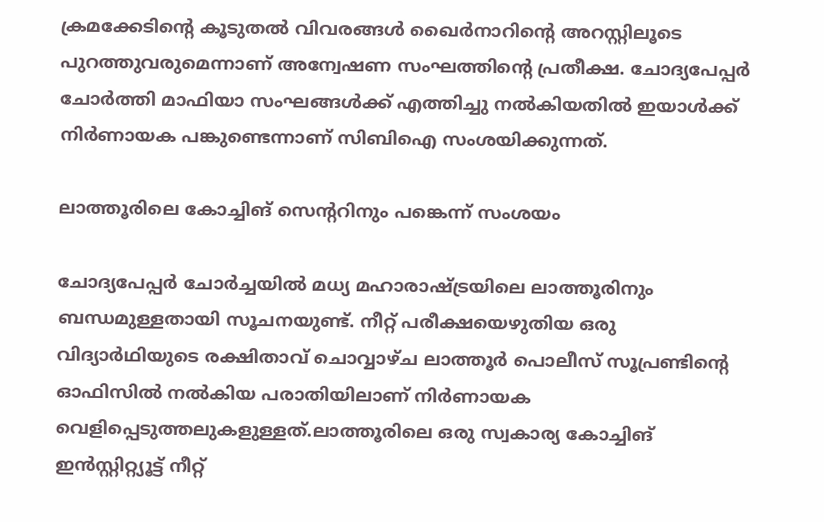ക്രമക്കേടിൻ്റെ കൂടുതൽ വിവരങ്ങൾ ഖൈർനാറിൻ്റെ അറസ്റ്റിലൂടെ പുറത്തുവരുമെന്നാണ് അന്വേഷണ സംഘത്തിൻ്റെ പ്രതീക്ഷ. ചോദ്യപേപ്പർ ചോർത്തി മാഫിയാ സംഘങ്ങൾക്ക് എത്തിച്ചു നൽകിയതിൽ ഇയാൾക്ക് നിർണായക പങ്കുണ്ടെന്നാണ് സിബിഐ സംശയിക്കുന്നത്.

ലാത്തൂരിലെ കോച്ചിങ് സെൻ്ററിനും പങ്കെന്ന് സംശയം

ചോദ്യപേപ്പർ ചോർച്ചയിൽ മധ്യ മഹാരാഷ്ട്രയിലെ ലാത്തൂരിനും ബന്ധമുള്ളതായി സൂചനയുണ്ട്. നീറ്റ് പരീക്ഷയെഴുതിയ ഒരു വിദ്യാർഥിയുടെ രക്ഷിതാവ് ചൊവ്വാഴ്ച ലാത്തൂർ പൊലീസ് സൂപ്രണ്ടിൻ്റെ ഓഫിസിൽ നൽകിയ പരാതിയിലാണ് നിർണായക വെളിപ്പെടുത്തലുകളുള്ളത്.ലാത്തൂരിലെ ഒരു സ്വകാര്യ കോച്ചിങ് ഇൻസ്റ്റിറ്റ്യൂട്ട് നീറ്റ്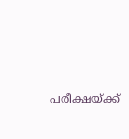പരീക്ഷയ്ക്ക്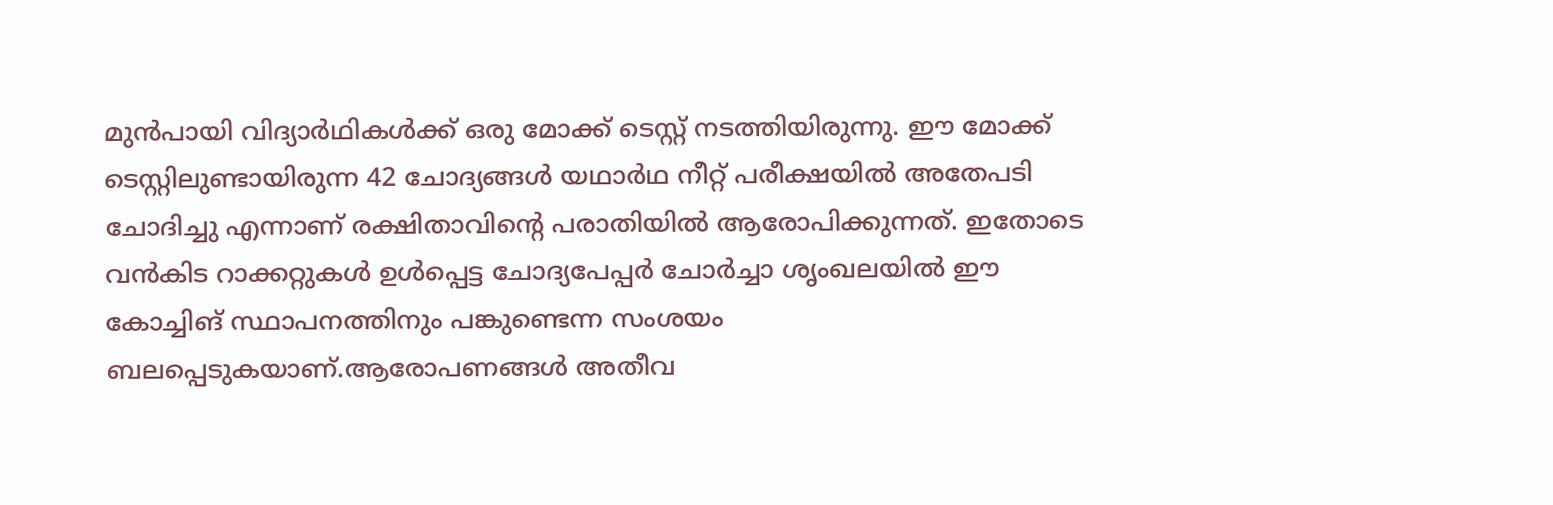മുൻപായി വിദ്യാർഥികൾക്ക് ഒരു മോക്ക് ടെസ്റ്റ് നടത്തിയിരുന്നു. ഈ മോക്ക് ടെസ്റ്റിലുണ്ടായിരുന്ന 42 ചോദ്യങ്ങൾ യഥാർഥ നീറ്റ് പരീക്ഷയിൽ അതേപടി ചോദിച്ചു എന്നാണ് രക്ഷിതാവിൻ്റെ പരാതിയിൽ ആരോപിക്കുന്നത്. ഇതോടെ വൻകിട റാക്കറ്റുകൾ ഉൾപ്പെട്ട ചോദ്യപേപ്പർ ചോർച്ചാ ശൃംഖലയിൽ ഈ കോച്ചിങ് സ്ഥാപനത്തിനും പങ്കുണ്ടെന്ന സംശയം ബലപ്പെടുകയാണ്.ആരോപണങ്ങൾ അതീവ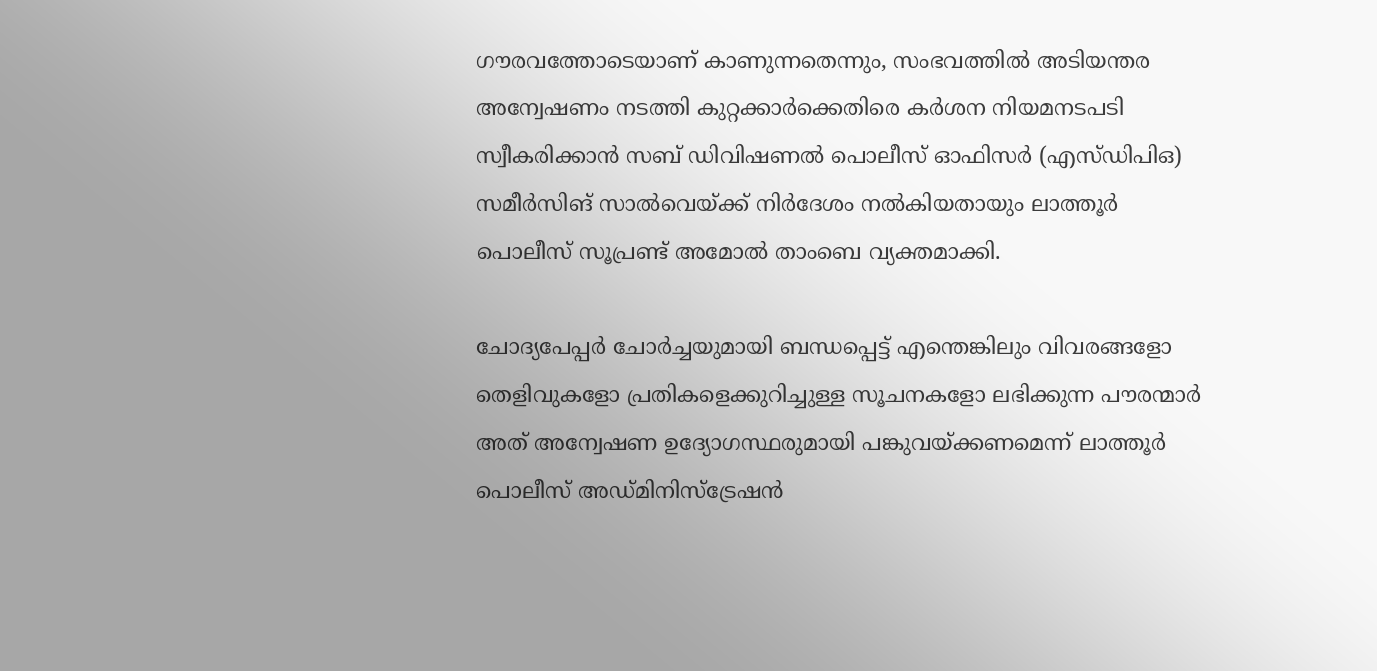ഗൗരവത്തോടെയാണ് കാണുന്നതെന്നും, സംഭവത്തിൽ അടിയന്തര അന്വേഷണം നടത്തി കുറ്റക്കാർക്കെതിരെ കർശന നിയമനടപടി സ്വീകരിക്കാൻ സബ് ഡിവിഷണൽ പൊലീസ് ഓഫിസർ (എസ്ഡിപിഒ) സമീർസിങ് സാൽവെയ്ക്ക് നിർദേശം നൽകിയതായും ലാത്തൂർ പൊലീസ് സൂപ്രണ്ട് അമോൽ താംബെ വ്യക്തമാക്കി.

ചോദ്യപേപ്പർ ചോർച്ചയുമായി ബന്ധപ്പെട്ട് എന്തെങ്കിലും വിവരങ്ങളോ തെളിവുകളോ പ്രതികളെക്കുറിച്ചുള്ള സൂചനകളോ ലഭിക്കുന്ന പൗരന്മാർ അത് അന്വേഷണ ഉദ്യോഗസ്ഥരുമായി പങ്കുവയ്ക്കണമെന്ന് ലാത്തൂർ പൊലീസ് അഡ്മിനിസ്ട്രേഷൻ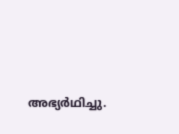അഭ്യർഥിച്ചു.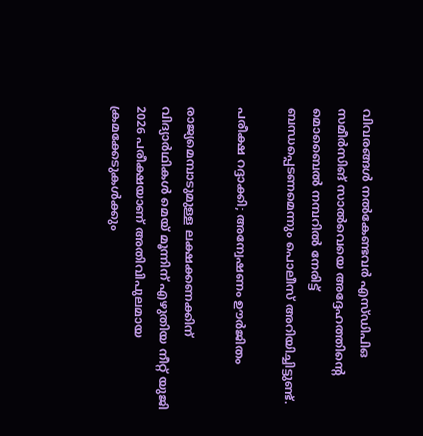വിവരങ്ങൾ നൽകേണ്ടവർ എസ്ഡിപിഒ സമീർസിങ് സാൽവെയെ അദ്ദേഹത്തിൻ്റെ മൊബൈൽ നമ്പറിൽ നേരിട്ട് ബന്ധപ്പെടണമെന്നും പൊലീസ് അറിയിച്ചിട്ടുണ്ട്.

പരീക്ഷ റദ്ദാക്കി; അന്വേഷണം ഊർജിതം

രാജ്യമെമ്പാടുമുള്ള ലക്ഷക്കണക്കിന് വിദ്യാർഥികൾ മെയ് മൂന്നിന് എഴുതിയ നീറ്റ് യുജി 2026 പരീക്ഷയാണ് അതിവിപുലമായ ക്രമക്കേടുകൾക്കും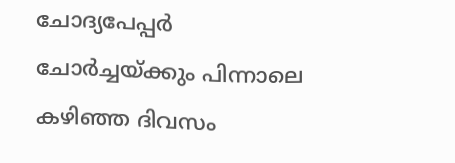ചോദ്യപേപ്പർ ചോർച്ചയ്ക്കും പിന്നാലെ കഴിഞ്ഞ ദിവസം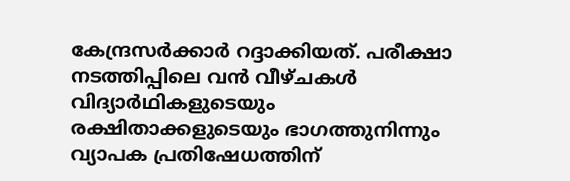കേന്ദ്രസർക്കാർ റദ്ദാക്കിയത്. പരീക്ഷാ നടത്തിപ്പിലെ വൻ വീഴ്ചകൾ വിദ്യാർഥികളുടെയും രക്ഷിതാക്കളുടെയും ഭാഗത്തുനിന്നും വ്യാപക പ്രതിഷേധത്തിന്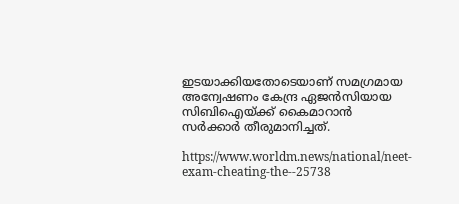ഇടയാക്കിയതോടെയാണ് സമഗ്രമായ അന്വേഷണം കേന്ദ്ര ഏജൻസിയായ സിബിഐയ്ക്ക് കൈമാറാൻ സർക്കാര്‍ തീരുമാനിച്ചത്.

https://www.worldm.news/national/neet-exam-cheating-the--25738